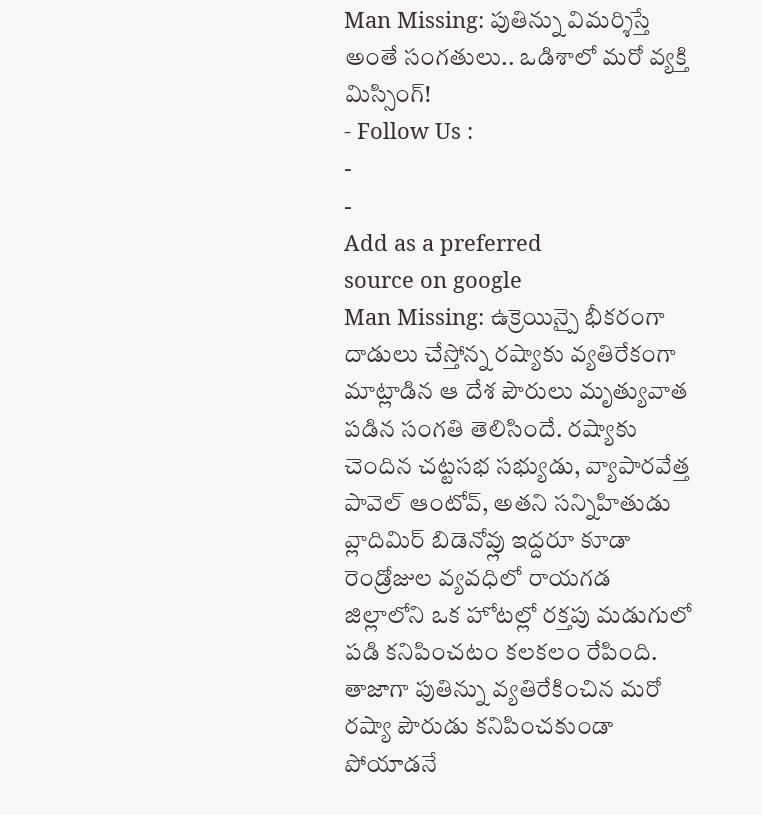Man Missing: పుతిన్ను విమర్శిస్తే అంతే సంగతులు.. ఒడిశాలో మరో వ్యక్తి మిస్సింగ్!
- Follow Us :
-
-
Add as a preferred
source on google
Man Missing: ఉక్రెయిన్పై భీకరంగా దాడులు చేస్తోన్న రష్యాకు వ్యతిరేకంగా మాట్లాడిన ఆ దేశ పౌరులు మృత్యువాత పడిన సంగతి తెలిసిందే. రష్యాకు చెందిన చట్టసభ సభ్యుడు, వ్యాపారవేత్త పావెల్ ఆంటోవ్, అతని సన్నిహితుడు వ్లాదిమిర్ బిడెనోవ్లు ఇద్దరూ కూడా రెండ్రోజుల వ్యవధిలో రాయగడ జిల్లాలోని ఒక హోటల్లో రక్తపు మడుగులో పడి కనిపించటం కలకలం రేపింది. తాజాగా పుతిన్ను వ్యతిరేకించిన మరో రష్యా పౌరుడు కనిపించకుండా పోయాడనే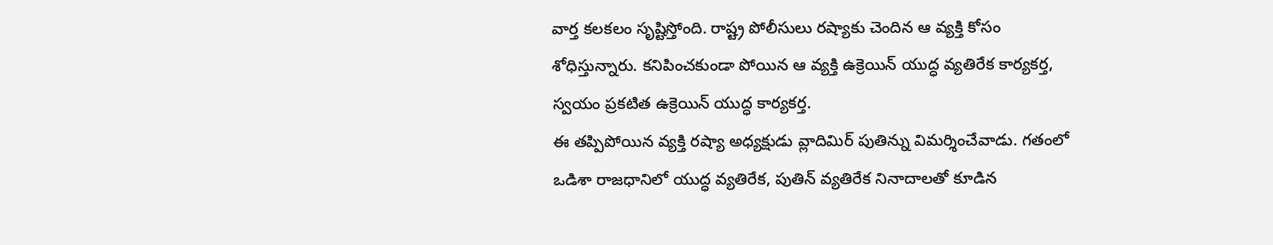వార్త కలకలం సృష్టిస్తోంది. రాష్ట్ర పోలీసులు రష్యాకు చెందిన ఆ వ్యక్తి కోసం శోధిస్తున్నారు. కనిపించకుండా పోయిన ఆ వ్యక్తి ఉక్రెయిన్ యుద్ధ వ్యతిరేక కార్యకర్త, స్వయం ప్రకటిత ఉక్రెయిన్ యుద్ధ కార్యకర్త.
ఈ తప్పిపోయిన వ్యక్తి రష్యా అధ్యక్షుడు వ్లాదిమిర్ పుతిన్ను విమర్శించేవాడు. గతంలో ఒడిశా రాజధానిలో యుద్ధ వ్యతిరేక, పుతిన్ వ్యతిరేక నినాదాలతో కూడిన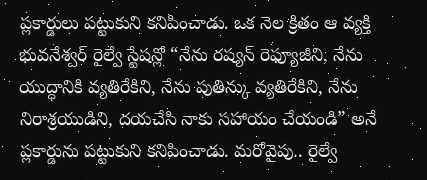ప్లకార్డులు పట్టుకుని కనిపించాడు. ఒక నెల క్రితం ఆ వ్యక్తి భువనేశ్వర్ రైల్వే స్టేషన్లో “నేను రష్యన్ రెఫ్యూజీని, నేను యుద్ధానికి వ్యతిరేకిని, నేను పుతిన్కు వ్యతిరేకిని, నేను నిరాశ్రయుడిని, దయచేసి నాకు సహాయం చేయండి” అనే ప్లకార్డును పట్టుకుని కనిపించాడు. మరోవైపు.. రైల్వే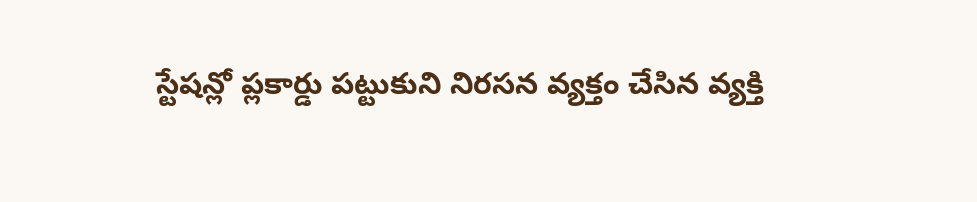స్టేషన్లో ప్లకార్డు పట్టుకుని నిరసన వ్యక్తం చేసిన వ్యక్తి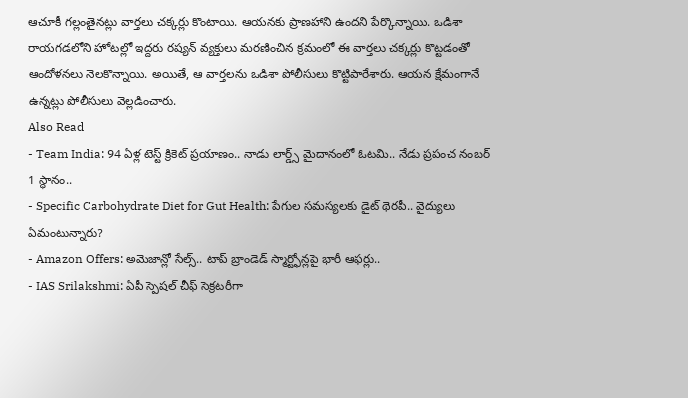ఆచూకీ గల్లంతైనట్లు వార్తలు చక్కర్లు కొంటాయి. ఆయనకు ప్రాణహాని ఉందని పేర్కొన్నాయి. ఒడిశా రాయగడలోని హోటల్లో ఇద్దరు రష్యన్ వ్యక్తులు మరణించిన క్రమంలో ఈ వార్తలు చక్కర్లు కొట్టడంతో ఆందోళనలు నెలకొన్నాయి. అయితే, ఆ వార్తలను ఒడిశా పోలీసులు కొట్టిపారేశారు. ఆయన క్షేమంగానే ఉన్నట్లు పోలీసులు వెల్లడించారు.
Also Read
- Team India: 94 ఏళ్ల టెస్ట్ క్రికెట్ ప్రయాణం.. నాడు లార్డ్స్ మైదానంలో ఓటమి.. నేడు ప్రపంచ నంబర్ 1 స్థానం..
- Specific Carbohydrate Diet for Gut Health: పేగుల సమస్యలకు డైట్ థెరపీ.. వైద్యులు ఏమంటున్నారు?
- Amazon Offers: అమెజాన్లో సేల్స్.. టాప్ బ్రాండెడ్ స్మార్ట్ఫోన్లపై భారీ ఆఫర్లు..
- IAS Srilakshmi: ఏపీ స్పెషల్ చీఫ్ సెక్రటరీగా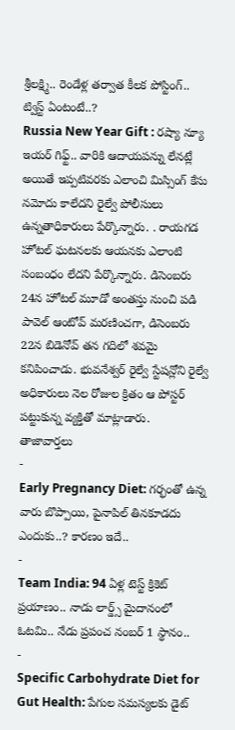శ్రీలక్ష్మి.. రెండేళ్ల తర్వాత కీలక పోస్టింగ్.. ట్విస్ట్ ఏంటంటే..?
Russia New Year Gift : రష్యా న్యూ ఇయర్ గిఫ్ట్.. వారికి ఆదాయపన్ను లేనట్లే
అయితే ఇప్పటివరకు ఎలాంచి మిస్సింగ్ కేసు నమోదు కాలేదని రైల్వే పోలీసులు ఉన్నతాధికారులు పేర్కొన్నారు. . రాయగడ హోటల్ ఘటనలకు ఆయనకు ఎలాంటి సంబంధం లేదని పేర్కొన్నారు. డిసెంబరు 24న హోటల్ మూడో అంతస్తు నుంచి పడి పావెల్ ఆంటోవ్ మరణించగా, డిసెంబరు 22న బిడెనోవ్ తన గదిలో శవమై కనిపించాడు. భువనేశ్వర్ రైల్వే స్టేషన్లోని రైల్వే అధికారులు నెల రోజుల క్రితం ఆ పోస్టర్ పట్టుకున్న వ్యక్తితో మాట్లాడారు.
తాజావార్తలు
-
Early Pregnancy Diet: గర్భంతో ఉన్న వారు బొప్పాయి, పైనాపిల్ తినకూడదు ఎందుకు..? కారణం ఇదే..
-
Team India: 94 ఏళ్ల టెస్ట్ క్రికెట్ ప్రయాణం.. నాడు లార్డ్స్ మైదానంలో ఓటమి.. నేడు ప్రపంచ నంబర్ 1 స్థానం..
-
Specific Carbohydrate Diet for Gut Health: పేగుల సమస్యలకు డైట్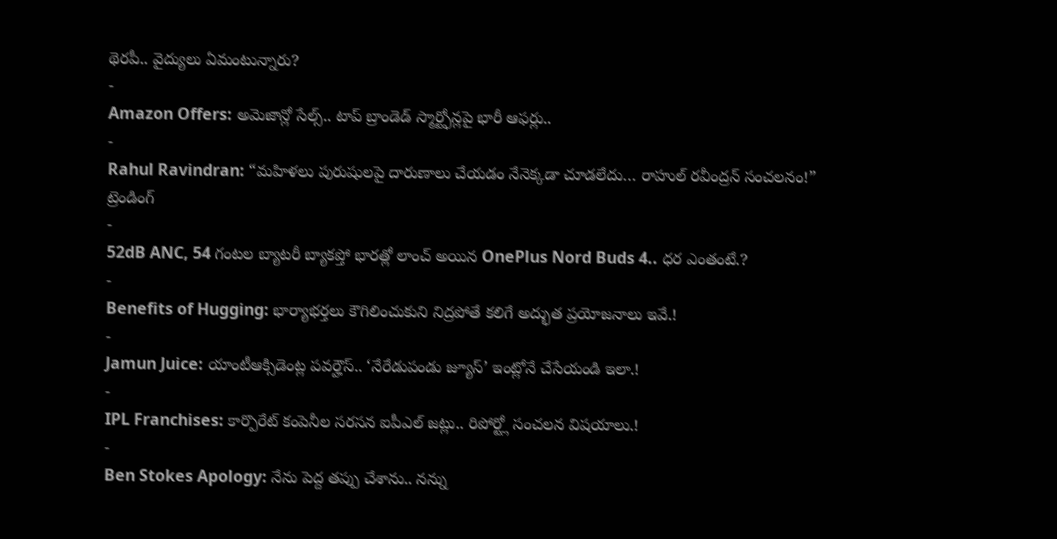థెరపీ.. వైద్యులు ఏమంటున్నారు?
-
Amazon Offers: అమెజాన్లో సేల్స్.. టాప్ బ్రాండెడ్ స్మార్ట్ఫోన్లపై భారీ ఆఫర్లు..
-
Rahul Ravindran: “మహిళలు పురుషులపై దారుణాలు చేయడం నేనెక్కడా చూడలేదు… రాహుల్ రవీంద్రన్ సంచలనం!”
ట్రెండింగ్
-
52dB ANC, 54 గంటల బ్యాటరీ బ్యాకప్తో భారత్లో లాంచ్ అయిన OnePlus Nord Buds 4.. ధర ఎంతంటే.?
-
Benefits of Hugging: భార్యాభర్తలు కౌగిలించుకుని నిద్రపోతే కలిగే అద్భుత ప్రయోజనాలు ఇవే.!
-
Jamun Juice: యాంటీఆక్సిడెంట్ల పవర్హౌస్.. ‘నేరేడుపండు జ్యూస్’ ఇంట్లోనే చేసేయండి ఇలా.!
-
IPL Franchises: కార్పొరేట్ కంపెనీల సరసన ఐపీఎల్ జట్లు.. రిపోర్ట్లో సంచలన విషయాలు.!
-
Ben Stokes Apology: నేను పెద్ద తప్పు చేశాను.. నన్ను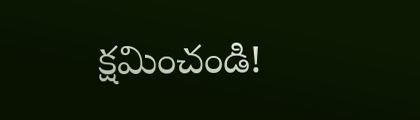క్షమించండి!